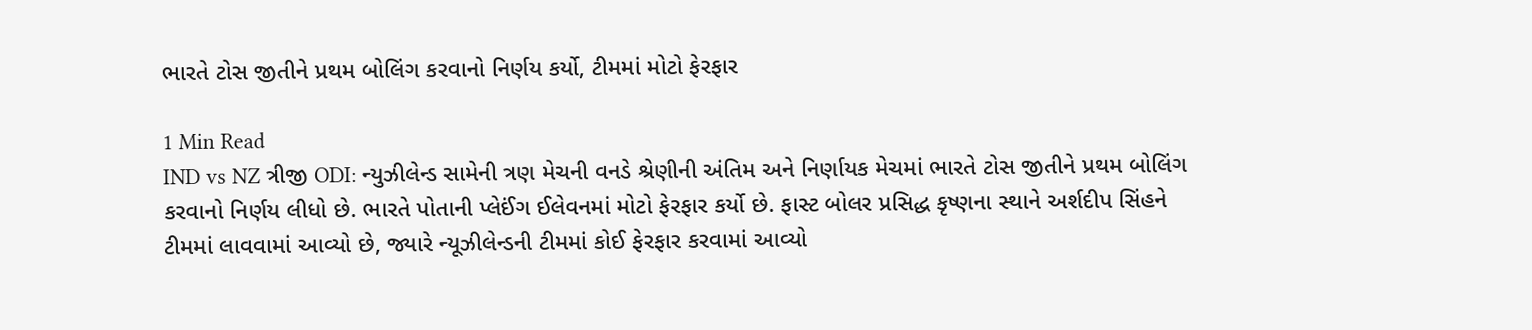ભારતે ટોસ જીતીને પ્રથમ બોલિંગ કરવાનો નિર્ણય કર્યો, ટીમમાં મોટો ફેરફાર

1 Min Read
IND vs NZ ત્રીજી ODI: ન્યુઝીલેન્ડ સામેની ત્રણ મેચની વનડે શ્રેણીની અંતિમ અને નિર્ણાયક મેચમાં ભારતે ટોસ જીતીને પ્રથમ બોલિંગ કરવાનો નિર્ણય લીધો છે. ભારતે પોતાની પ્લેઈંગ ઈલેવનમાં મોટો ફેરફાર કર્યો છે. ફાસ્ટ બોલર પ્રસિદ્ધ કૃષ્ણના સ્થાને અર્શદીપ સિંહને ટીમમાં લાવવામાં આવ્યો છે, જ્યારે ન્યૂઝીલેન્ડની ટીમમાં કોઈ ફેરફાર કરવામાં આવ્યો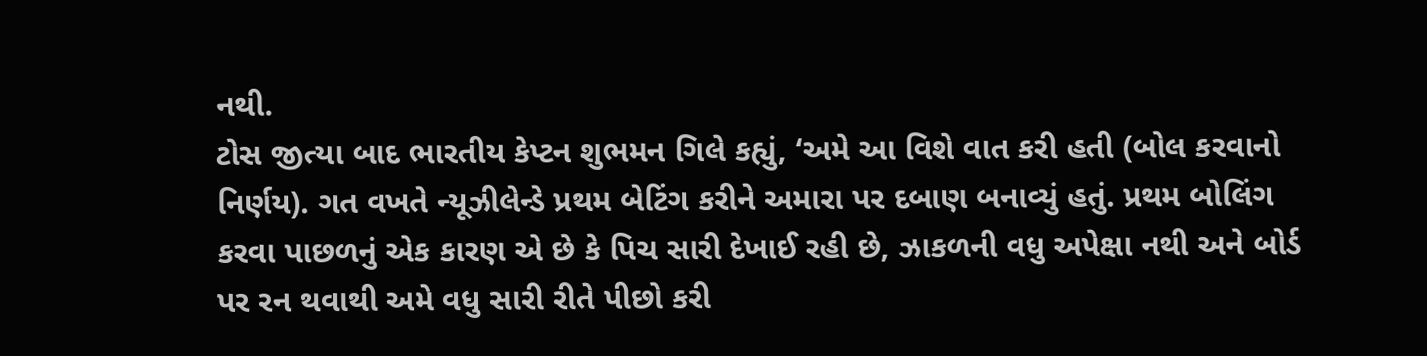નથી.
ટોસ જીત્યા બાદ ભારતીય કેપ્ટન શુભમન ગિલે કહ્યું, ‘અમે આ વિશે વાત કરી હતી (બોલ કરવાનો નિર્ણય). ગત વખતે ન્યૂઝીલેન્ડે પ્રથમ બેટિંગ કરીને અમારા પર દબાણ બનાવ્યું હતું. પ્રથમ બોલિંગ કરવા પાછળનું એક કારણ એ છે કે પિચ સારી દેખાઈ રહી છે, ઝાકળની વધુ અપેક્ષા નથી અને બોર્ડ પર રન થવાથી અમે વધુ સારી રીતે પીછો કરી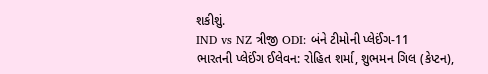શકીશું.
IND vs NZ ત્રીજી ODI: બંને ટીમોની પ્લેઈંગ-11
ભારતની પ્લેઈંગ ઈલેવન: રોહિત શર્મા, શુભમન ગિલ (કેપ્ટન),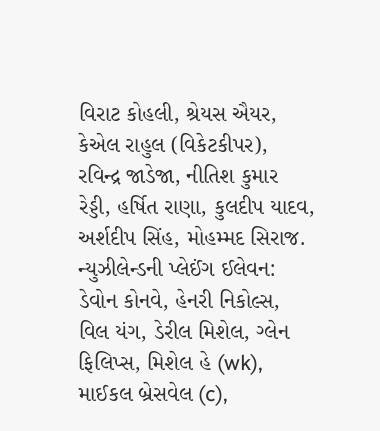વિરાટ કોહલી, શ્રેયસ ઐયર, કેએલ રાહુલ (વિકેટકીપર), રવિન્દ્ર જાડેજા, નીતિશ કુમાર રેડ્ડી, હર્ષિત રાણા, કુલદીપ યાદવ, અર્શદીપ સિંહ, મોહમ્મદ સિરાજ.
ન્યુઝીલેન્ડની પ્લેઈંગ ઈલેવન: ડેવોન કોનવે, હેનરી નિકોલ્સ, વિલ યંગ, ડેરીલ મિશેલ, ગ્લેન ફિલિપ્સ, મિશેલ હે (wk), માઈકલ બ્રેસવેલ (c),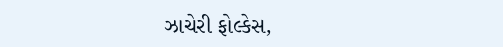ઝાચેરી ફોલ્કેસ,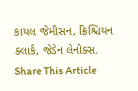કાયલ જેમીસન, ક્રિશ્ચિયન ક્લાર્ક, જેડેન લેનોક્સ.
Share This Article